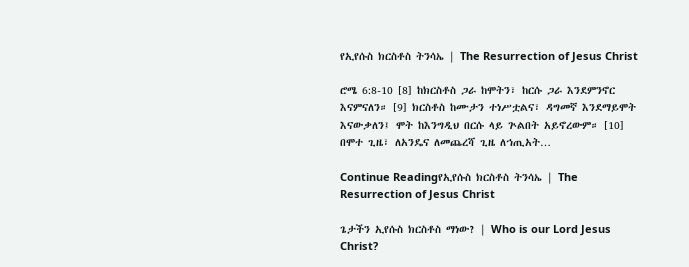የኢየሱስ ክርስቶስ ትንሳኤ | The Resurrection of Jesus Christ

ሮሜ 6:8-10 [8] ከክርስቶስ ጋራ ከሞትን፣ ከርሱ ጋራ እንደምንኖር እናምናለን። [9] ክርስቶስ ከሙታን ተነሥቷልና፣ ዳግመኛ እንደማይሞት እናውቃለን፤ ሞት ከእንግዲህ በርሱ ላይ ጕልበት አይኖረውም። [10] በሞተ ጊዜ፣ ለአንዴና ለመጨረሻ ጊዜ ለኀጢአት…

Continue Readingየኢየሱስ ክርስቶስ ትንሳኤ | The Resurrection of Jesus Christ

ጌታችን ኢየሱስ ክርስቶስ ማነው? | Who is our Lord Jesus Christ?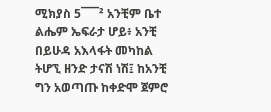ሚክያስ 5¯¯¯² አንቺም ቤተ ልሔም ኤፍራታ ሆይ፥ አንቺ በይሁዳ አእላፋት መካከል ትሆኚ ዘንድ ታናሽ ነሽ፤ ከአንቺ ግን አወጣጡ ከቀድሞ ጀምሮ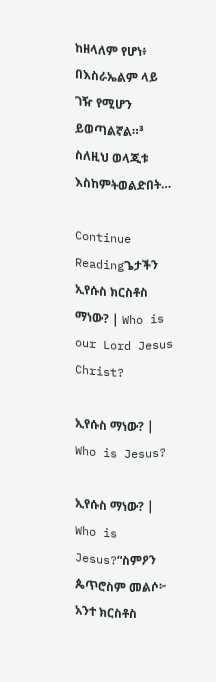ከዘላለም የሆነ፥ በእስራኤልም ላይ ገዥ የሚሆን ይወጣልኛል።³ ስለዚህ ወላጂቱ እስከምትወልድበት…

Continue Readingጌታችን ኢየሱስ ክርስቶስ ማነው? | Who is our Lord Jesus Christ?

ኢየሱስ ማነው? | Who is Jesus?

ኢየሱስ ማነው? | Who is Jesus?“ስምዖን ጴጥሮስም መልሶ፦ አንተ ክርስቶስ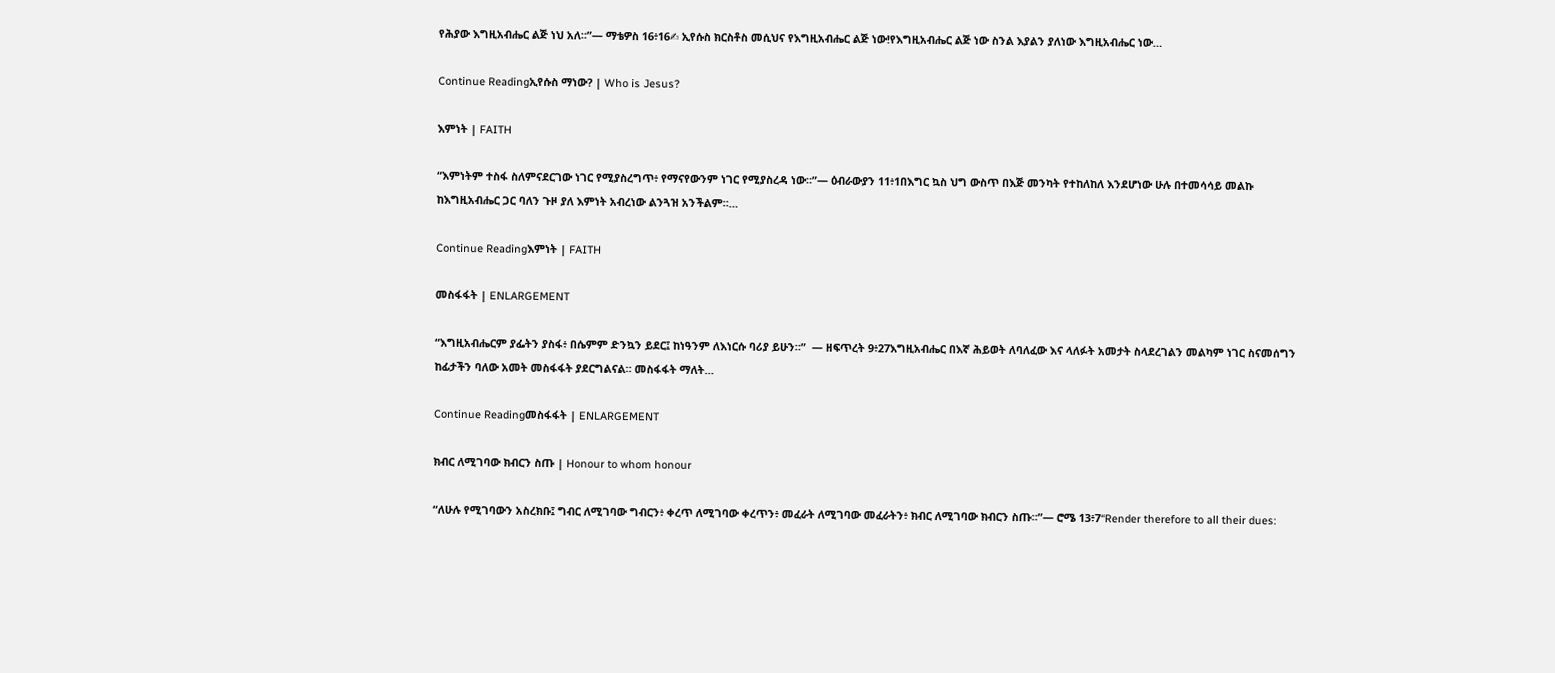የሕያው እግዚአብሔር ልጅ ነህ አለ።”— ማቴዎስ 16፥16✍ ኢየሱስ ክርስቶስ መሲህና የእግዚአብሔር ልጅ ነው!የእግዚአብሔር ልጅ ነው ስንል እያልን ያለነው እግዚአብሔር ነው…

Continue Readingኢየሱስ ማነው? | Who is Jesus?

እምነት | FAITH

“እምነትም ተስፋ ስለምናደርገው ነገር የሚያስረግጥ፥ የማናየውንም ነገር የሚያስረዳ ነው።”— ዕብራውያን 11፥1በእግር ኳስ ህግ ውስጥ በእጅ መንካት የተከለከለ እንደሆነው ሁሉ በተመሳሳይ መልኩ ከእግዚአብሔር ጋር ባለን ጉዞ ያለ እምነት አብረነው ልንጓዝ አንችልም።…

Continue Readingእምነት | FAITH

መስፋፋት | ENLARGEMENT

“እግዚአብሔርም ያፌትን ያስፋ፥ በሴምም ድንኳን ይደር፤ ከነዓንም ለእነርሱ ባሪያ ይሁን።”  — ዘፍጥረት 9፥27እግዚአብሔር በእኛ ሕይወት ለባለፈው እና ላለፉት አመታት ስላደረገልን መልካም ነገር ስናመሰግን ከፊታችን ባለው አመት መስፋፋት ያደርግልናል። መስፋፋት ማለት…

Continue Readingመስፋፋት | ENLARGEMENT

ክብር ለሚገባው ክብርን ስጡ | Honour to whom honour

“ለሁሉ የሚገባውን አስረክቡ፤ ግብር ለሚገባው ግብርን፥ ቀረጥ ለሚገባው ቀረጥን፥ መፈራት ለሚገባው መፈራትን፥ ክብር ለሚገባው ክብርን ስጡ።”— ሮሜ 13፥7“Render therefore to all their dues: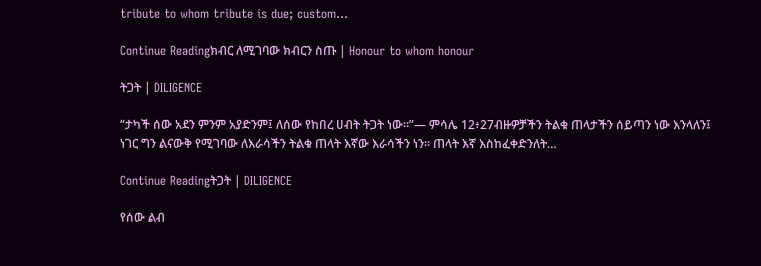tribute to whom tribute is due; custom…

Continue Readingክብር ለሚገባው ክብርን ስጡ | Honour to whom honour

ትጋት | DILIGENCE

“ታካች ሰው አደን ምንም አያድንም፤ ለሰው የከበረ ሀብት ትጋት ነው።”— ምሳሌ 12፥27ብዙዎቻችን ትልቁ ጠላታችን ሰይጣን ነው እንላለን፤ ነገር ግን ልናውቅ የሚገባው ለእራሳችን ትልቁ ጠላት እኛው እራሳችን ነን። ጠላት እኛ እስከፈቀድንለት…

Continue Readingትጋት | DILIGENCE

የሰው ልብ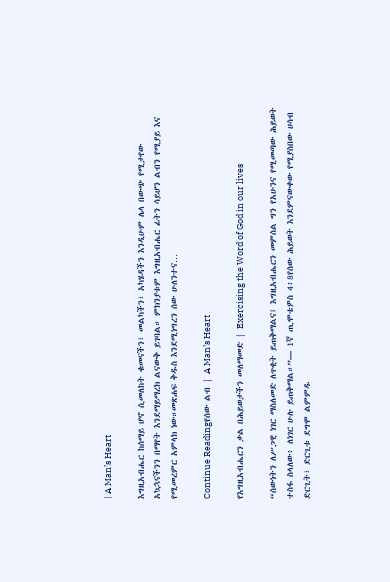| A Man’s Heart

እግዚአብሔር ከሰማይ ሆኖ ሲመለከት ቁመናችን፣ መልካችን፣ አካሄዳችን እንዲሁም ሌላ በውጭ የሚታየው አኳኋናችንን በማየት እንደማይማረክ ልናውቅ ይገባል። ምክንያቱም እግዚአብሔር ፊትን ሳይሆን ልብን የሚያይ እና የሚመረምር አምላክ ነው።መጽሐፍ ቅዱስ እንደሚነግረን ሰው ሁለንተና…

Continue Readingየሰው ልብ | A Man’s Heart

የእግዚአብሔርን ቃል በሕይወታችን መለማመድ | Exercising the Word of God in our lives

“ሰውነትን ለሥጋዊ ነገር ማስለመድ ለጥቂት ይጠቅማልና፤ እግዚአብሔርን መምሰል ግን የአሁንና የሚመጣው ሕይወት ተስፋ ስላለው፥ ለነገር ሁሉ ይጠቅማል።”— 1ኛ ጢሞቴዎስ 4፥8የሰው ሕይወት እንደምናውቀው የሚያስበው ሀሳብ ድርጊት፣ ድርጊቱ ደግሞ ልምምዱ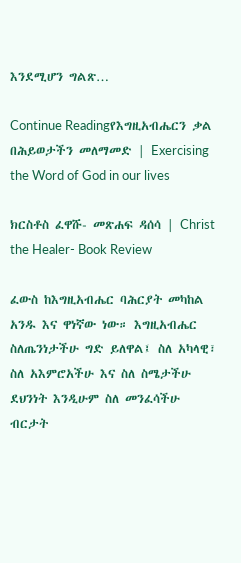እንደሚሆን ግልጽ…

Continue Readingየእግዚአብሔርን ቃል በሕይወታችን መለማመድ | Exercising the Word of God in our lives

ክርስቶስ ፈዋሹ- መጽሐፍ ዳሰሳ | Christ the Healer- Book Review

ፈውስ ከእግዚአብሔር ባሕርያት መካከል አንዱ እና ዋነኛው ነው። እግዚአብሔር ስለጤንነታችሁ ግድ ይለዋል፤ ስለ አካላዊ፣ ስለ አእምሮአችሁ እና ስለ ስሜታችሁ ደህንነት እንዲሁም ስለ መንፈሳችሁ ብርታት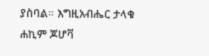ያስባል። እግዚአብሔር ታላቁ ሐኪም ጆሆቫ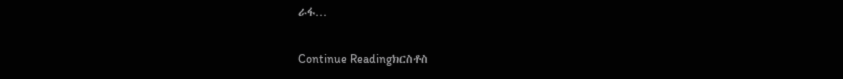ራፋ…

Continue Readingክርስቶስ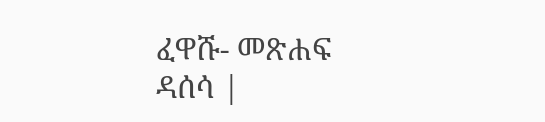ፈዋሹ- መጽሐፍ ዳሰሳ |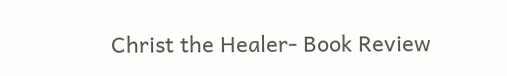Christ the Healer- Book Review